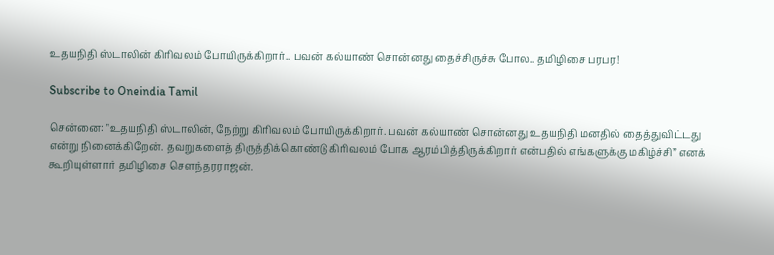உதயநிதி ஸ்டாலின் கிரிவலம் போயிருக்கிறார்.. பவன் கல்யாண் சொன்னது தைச்சிருச்சு போல.. தமிழிசை பரபர!

Subscribe to Oneindia Tamil

சென்னை: "உதயநிதி ஸ்டாலின், நேற்று கிரிவலம் போயிருக்கிறார். பவன் கல்யாண் சொன்னது உதயநிதி மனதில் தைத்துவிட்டது என்று நினைக்கிறேன். தவறுகளைத் திருத்திக்கொண்டு கிரிவலம் போக ஆரம்பித்திருக்கிறார் என்பதில் எங்களுக்கு மகிழ்ச்சி” எனக் கூறியுள்ளார் தமிழிசை சௌந்தரராஜன்.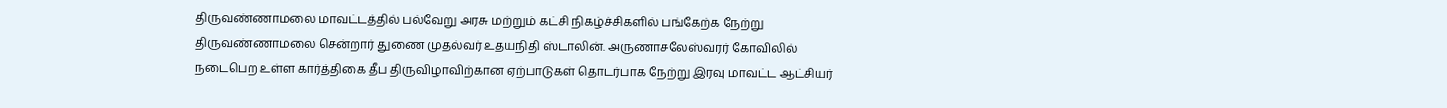திருவண்ணாமலை மாவட்டத்தில் பல்வேறு அரசு மற்றும் கட்சி நிகழ்ச்சிகளில் பங்கேற்க நேற்று திருவண்ணாமலை சென்றார் துணை முதல்வர் உதயநிதி ஸ்டாலின். அருணாசலேஸ்வரர் கோவிலில் நடைபெற உள்ள கார்த்திகை தீப திருவிழாவிற்கான ஏற்பாடுகள் தொடர்பாக நேற்று இரவு மாவட்ட ஆட்சியர்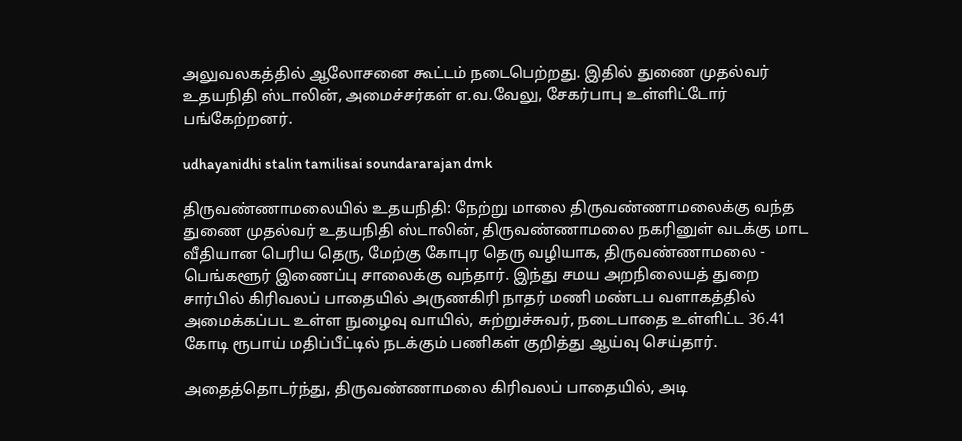அலுவலகத்தில் ஆலோசனை கூட்டம் நடைபெற்றது. இதில் துணை முதல்வர் உதயநிதி ஸ்டாலின், அமைச்சர்கள் எ.வ.வேலு, சேகர்பாபு உள்ளிட்டோர் பங்கேற்றனர்.

udhayanidhi stalin tamilisai soundararajan dmk

திருவண்ணாமலையில் உதயநிதி: நேற்று மாலை திருவண்ணாமலைக்கு வந்த துணை முதல்வர் உதயநிதி ஸ்டாலின், திருவண்ணாமலை நகரினுள் வடக்கு மாட வீதியான பெரிய தெரு, மேற்கு கோபுர தெரு வழியாக, திருவண்ணாமலை - பெங்களூர் இணைப்பு சாலைக்கு வந்தார். இந்து சமய அறநிலையத் துறை சார்பில் கிரிவலப் பாதையில் அருணகிரி நாதர் மணி மண்டப வளாகத்தில் அமைக்கப்பட உள்ள நுழைவு வாயில், சுற்றுச்சுவர், நடைபாதை உள்ளிட்ட 36.41 கோடி ரூபாய் மதிப்பீட்டில் நடக்கும் பணிகள் குறித்து ஆய்வு செய்தார்.

அதைத்தொடர்ந்து, திருவண்ணாமலை கிரிவலப் பாதையில், அடி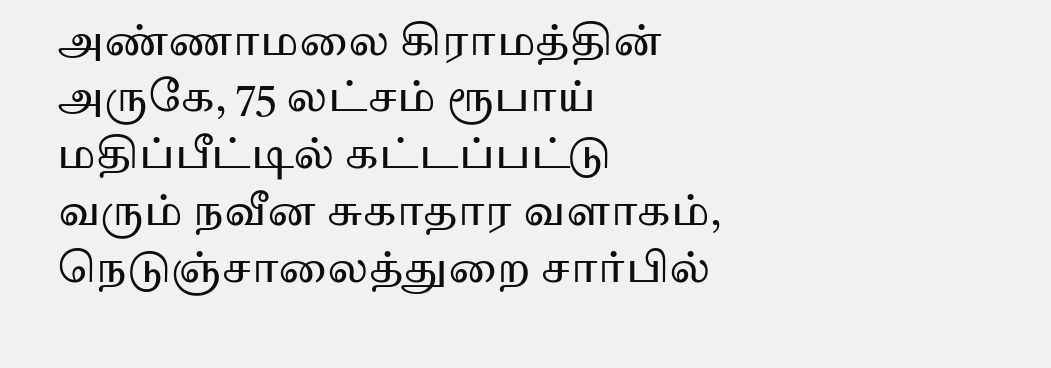அண்ணாமலை கிராமத்தின் அருகே, 75 லட்சம் ரூபாய் மதிப்பீட்டில் கட்டப்பட்டு வரும் நவீன சுகாதார வளாகம், நெடுஞ்சாலைத்துறை சார்பில்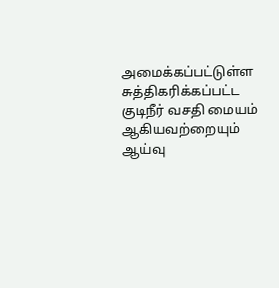அமைக்கப்பட்டுள்ள சுத்திகரிக்கப்பட்ட குடிநீர் வசதி மையம் ஆகியவற்றையும் ஆய்வு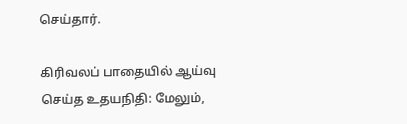செய்தார்.

கிரிவலப் பாதையில் ஆய்வு செய்த உதயநிதி: மேலும்,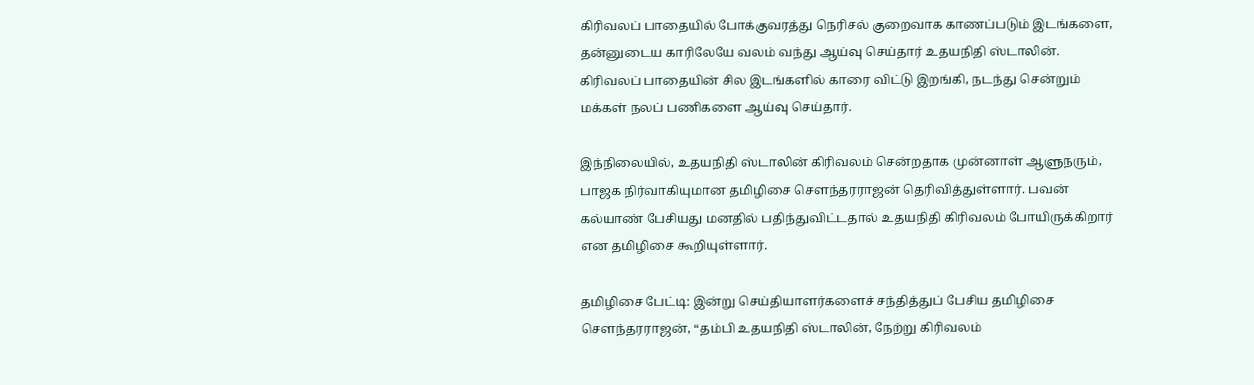கிரிவலப் பாதையில் போக்குவரத்து நெரிசல் குறைவாக காணப்படும் இடங்களை, தன்னுடைய காரிலேயே வலம் வந்து ஆய்வு செய்தார் உதயநிதி ஸ்டாலின். கிரிவலப் பாதையின் சில இடங்களில் காரை விட்டு இறங்கி, நடந்து சென்றும் மக்கள் நலப் பணிகளை ஆய்வு செய்தார்.

இந்நிலையில், உதயநிதி ஸ்டாலின் கிரிவலம் சென்றதாக முன்னாள் ஆளுநரும், பாஜக நிர்வாகியுமான தமிழிசை சௌந்தரராஜன் தெரிவித்துள்ளார். பவன் கல்யாண் பேசியது மனதில் பதிந்துவிட்டதால் உதயநிதி கிரிவலம் போயிருக்கிறார் என தமிழிசை கூறியுள்ளார்.

தமிழிசை பேட்டி: இன்று செய்தியாளர்களைச் சந்தித்துப் பேசிய தமிழிசை சௌந்தரராஜன், “தம்பி உதயநிதி ஸ்டாலின், நேற்று கிரிவலம்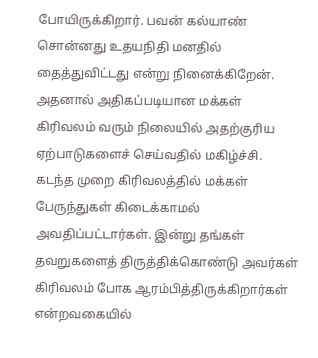போயிருக்கிறார். பவன் கல்யாண் சொன்னது உதயநிதி மனதில் தைத்துவிட்டது என்று நினைக்கிறேன். அதனால் அதிகப்படியான மக்கள் கிரிவலம் வரும் நிலையில் அதற்குரிய ஏற்பாடுகளைச் செய்வதில் மகிழ்ச்சி. கடந்த முறை கிரிவலத்தில் மக்கள் பேருந்துகள் கிடைக்காமல் அவதிப்பட்டார்கள். இன்று தங்கள் தவறுகளைத் திருத்திக்கொண்டு அவர்கள் கிரிவலம் போக ஆரம்பித்திருக்கிறார்கள் என்றவகையில்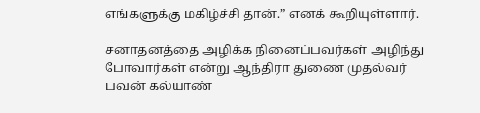எங்களுக்கு மகிழ்ச்சி தான்.” எனக் கூறியுள்ளார்.

சனாதனத்தை அழிக்க நினைப்பவர்கள் அழிந்து போவார்கள் என்று ஆந்திரா துணை முதல்வர் பவன் கல்யாண்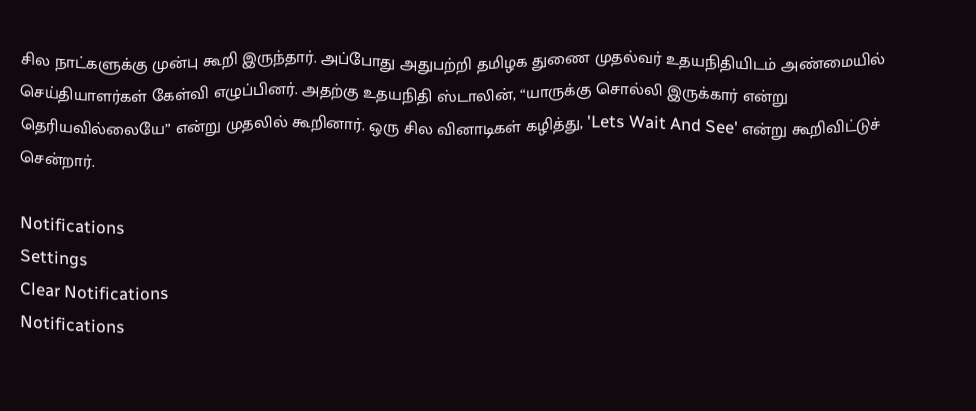சில நாட்களுக்கு முன்பு கூறி இருந்தார். அப்போது அதுபற்றி தமிழக துணை முதல்வர் உதயநிதியிடம் அண்மையில் செய்தியாளர்கள் கேள்வி எழுப்பினர். அதற்கு உதயநிதி ஸ்டாலின், “யாருக்கு சொல்லி இருக்கார் என்று தெரியவில்லையே” என்று முதலில் கூறினார். ஒரு சில வினாடிகள் கழித்து, 'Lets Wait And See' என்று கூறிவிட்டுச் சென்றார்.

Notifications
Settings
Clear Notifications
Notifications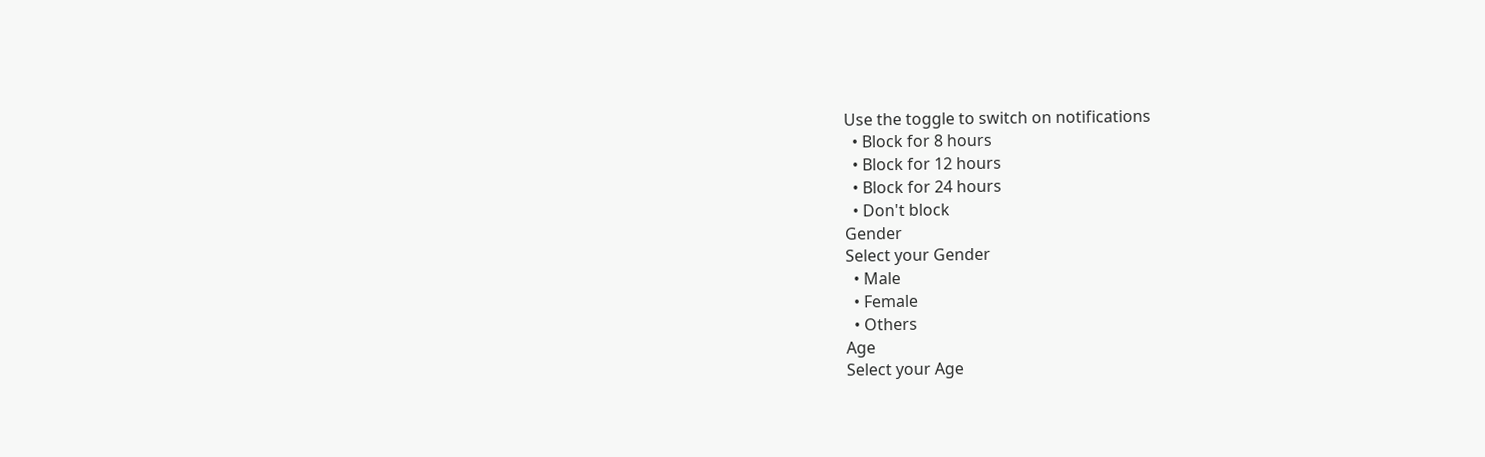Use the toggle to switch on notifications
  • Block for 8 hours
  • Block for 12 hours
  • Block for 24 hours
  • Don't block
Gender
Select your Gender
  • Male
  • Female
  • Others
Age
Select your Age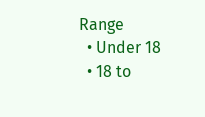Range
  • Under 18
  • 18 to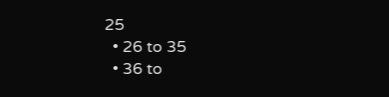25
  • 26 to 35
  • 36 to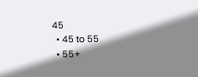45
  • 45 to 55
  • 55+